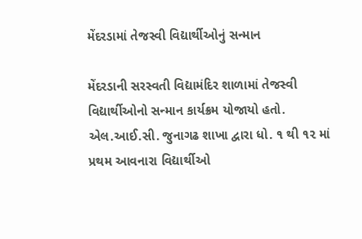મેંદરડામાં તેજસ્વી વિદ્યાર્થીઓનું સન્માન

મેંદરડાની સરસ્વતી વિદ્યામંદિર શાળામાં તેજસ્વી વિદ્યાર્થીઓનો સન્માન કાર્યક્રમ યોજાયો હતો. એલ.આઈ.સી. જુનાગઢ શાખા દ્વારા ધો. ૧ થી ૧૨ માં પ્રથમ આવનારા વિદ્યાર્થીઓ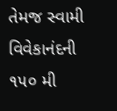તેમજ સ્વામી વિવેકાનંદની ૧૫૦ મી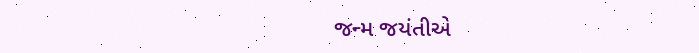જન્મ જયંતીએ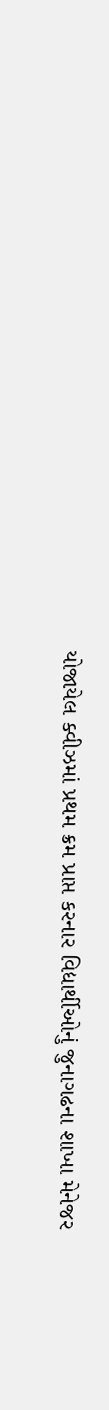યોજાયેલ ક્વીઝમાં પ્રથમ ક્રમ પ્રાપ્ત કરનાર વિદ્યાર્થીઓનું જુનાગઢના શાખા મેનેજર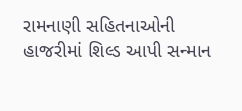રામનાણી સહિતનાઓની હાજરીમાં શિલ્ડ આપી સન્માન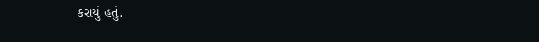કરાયું હતું.